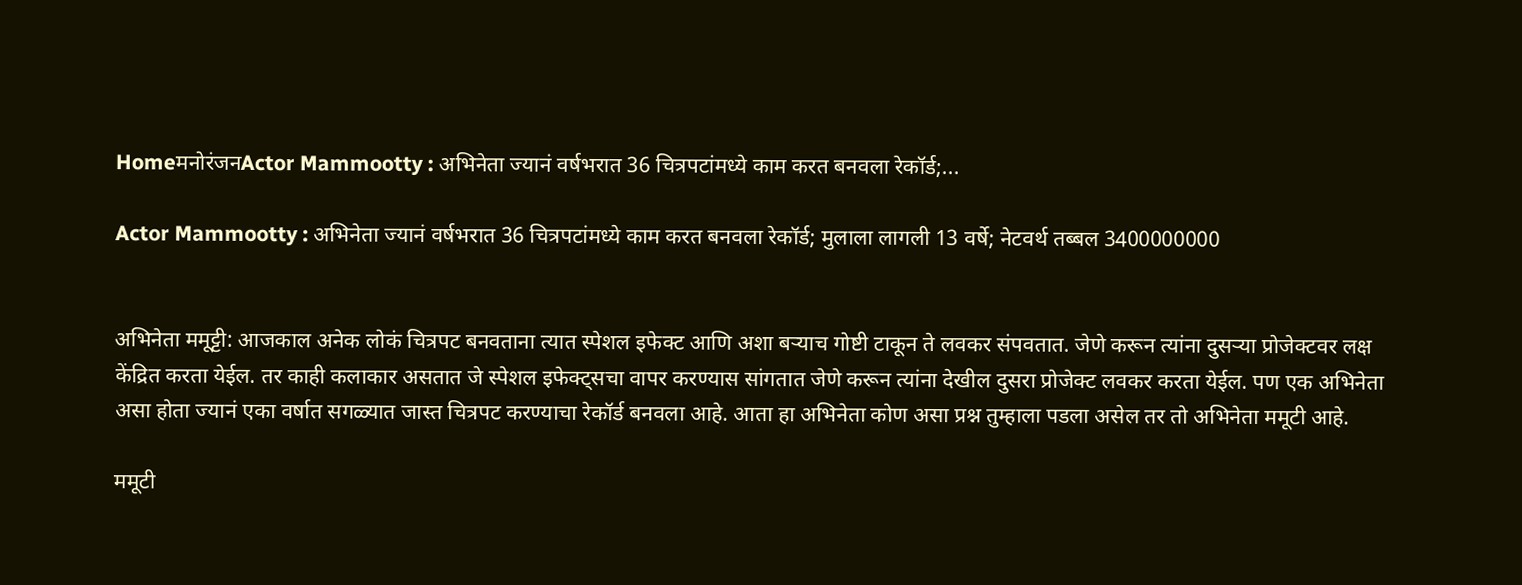HomeमनोरंजनActor Mammootty : अभिनेता ज्यानं वर्षभरात 36 चित्रपटांमध्ये काम करत बनवला रेकॉर्ड;...

Actor Mammootty : अभिनेता ज्यानं वर्षभरात 36 चित्रपटांमध्ये काम करत बनवला रेकॉर्ड; मुलाला लागली 13 वर्षे; नेटवर्थ तब्बल 3400000000


अभिनेता ममूट्टी: आजकाल अनेक लोकं चित्रपट बनवताना त्यात स्पेशल इफेक्ट आणि अशा बऱ्याच गोष्टी टाकून ते लवकर संपवतात. जेणे करून त्यांना दुसऱ्या प्रोजेक्टवर लक्ष केंद्रित करता येईल. तर काही कलाकार असतात जे स्पेशल इफेक्ट्सचा वापर करण्यास सांगतात जेणे करून त्यांना देखील दुसरा प्रोजेक्ट लवकर करता येईल. पण एक अभिनेता असा होता ज्यानं एका वर्षात सगळ्यात जास्त चित्रपट करण्याचा रेकॉर्ड बनवला आहे. आता हा अभिनेता कोण असा प्रश्न तुम्हाला पडला असेल तर तो अभिनेता ममूटी आहे.

ममूटी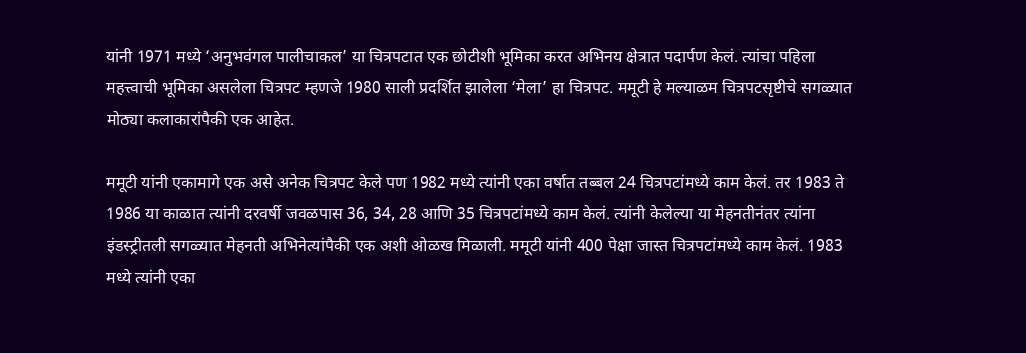यांनी 1971 मध्ये ‘अनुभवंगल पालीचाकल’ या चित्रपटात एक छोटीशी भूमिका करत अभिनय क्षेत्रात पदार्पण केलं. त्यांचा पहिला महत्त्वाची भूमिका असलेला चित्रपट म्हणजे 1980 साली प्रदर्शित झालेला ‘मेला’ हा चित्रपट. ममूटी हे मल्याळम चित्रपटसृष्टीचे सगळ्यात मोठ्या कलाकारांपैकी एक आहेत.

ममूटी यांनी एकामागे एक असे अनेक चित्रपट केले पण 1982 मध्ये त्यांनी एका वर्षात तब्बल 24 चित्रपटांमध्ये काम केलं. तर 1983 ते 1986 या काळात त्यांनी दरवर्षी जवळपास 36, 34, 28 आणि 35 चित्रपटांमध्ये काम केलं. त्यांनी केलेल्या या मेहनतीनंतर त्यांना इंडस्ट्रीतली सगळ्यात मेहनती अभिनेत्यांपैकी एक अशी ओळख मिळाली. ममूटी यांनी 400 पेक्षा जास्त चित्रपटांमध्ये काम केलं. 1983 मध्ये त्यांनी एका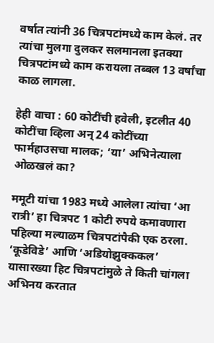वर्षात त्यांनी 36 चित्रपटांमध्ये काम केलं. तर त्यांचा मुलगा दुलकर सलमानला इतक्या चित्रपटांमध्ये काम करायला तब्बल 13 वर्षांचा काळ लागला.

हेही वाचा : 60 कोटींची हवेली, इटलीत 40 कोटींचा व्हिला अन् 24 कोटींच्या फार्महाउसचा मालक; ‘या’ अभिनेत्याला ओळखलं का?

ममूटी यांचा 1983 मध्ये आलेला त्यांचा ‘आ रात्री’ हा चित्रपट 1 कोटी रुपये कमावणारा पहिल्या मल्याळम चित्रपटांपैकी एक ठरला. ‘कूडेविडे’ आणि ‘अडियोझुक्ककल’ यासारख्या हिट चित्रपटांमुळे ते किती चांगला अभिनय करतात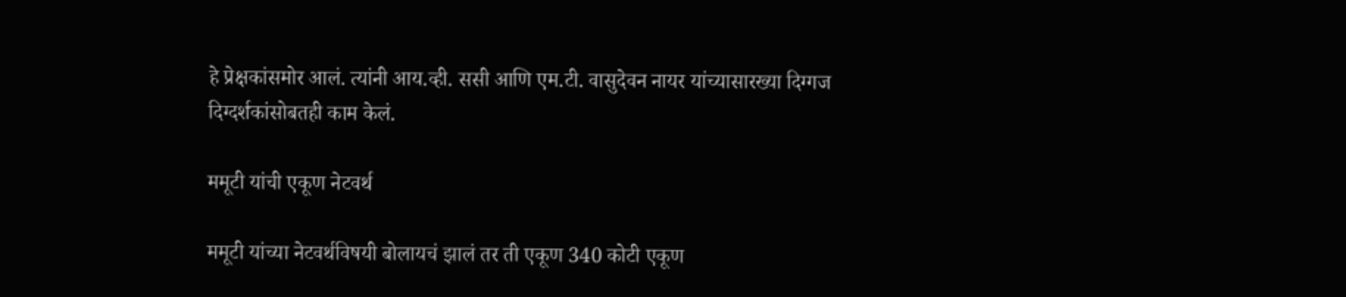हे प्रेक्षकांसमोर आलं. त्यांनी आय.व्ही. ससी आणि एम.टी. वासुदेवन नायर यांच्यासारख्या दिग्गज दिग्दर्शकांसोबतही काम केलं.

ममूटी यांची एकूण नेटवर्थ

ममूटी यांच्या नेटवर्थविषयी बोलायचं झालं तर ती एकूण 340 कोटी एकूण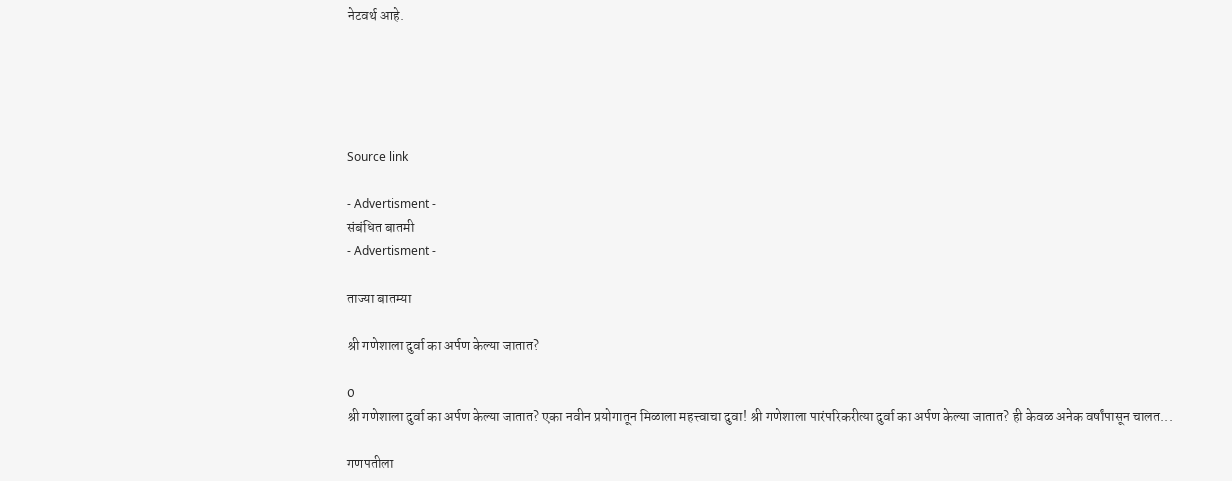नेटवर्थ आहे.





Source link

- Advertisment -
संबंधित बातमी
- Advertisment -

ताज्या बातम्या

श्री गणेशाला दुर्वा का अर्पण केल्या जातात?

0
श्री गणेशाला दुर्वा का अर्पण केल्या जातात? एका नवीन प्रयोगातून मिळाला महत्त्वाचा दुवा! श्री गणेशाला पारंपरिकरीत्या दुर्वा का अर्पण केल्या जातात? ही केवळ अनेक वर्षांपासून चालत...

गणपतीला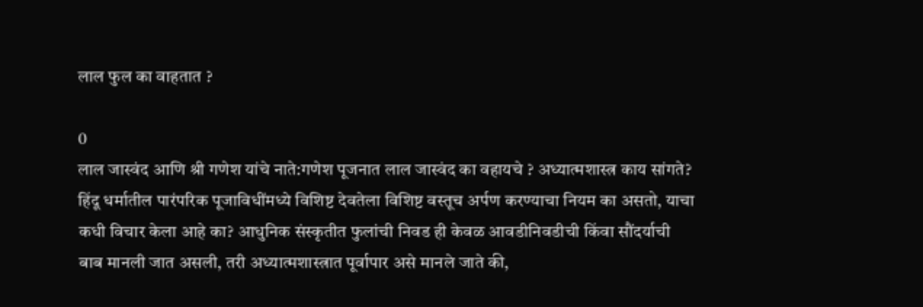लाल फुल का वाहतात ?

0
लाल जास्वंद आणि श्री गणेश यांचे नाते:गणेश पूजनात लाल जास्वंद का वहायचे ? अध्यात्मशास्त्र काय सांगते? हिंदू धर्मातील पारंपरिक पूजाविधींमध्ये विशिष्ट देवतेला विशिष्ट वस्तूच अर्पण करण्याचा नियम का असतो, याचा कधी विचार केला आहे का? आधुनिक संस्कृतीत फुलांची निवड ही केवळ आवडीनिवडीची किंवा सौंदर्याची बाब मानली जात असली, तरी अध्यात्मशास्त्रात पूर्वापार असे मानले जाते की,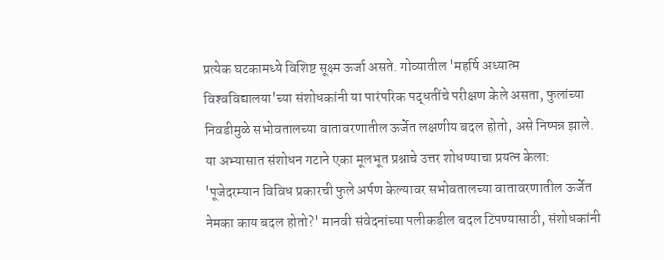प्रत्येक घटकामध्ये विशिष्ट सूक्ष्म ऊर्जा असते. गोव्यातील 'महर्षि अध्यात्म विश्‍वविद्यालया'च्या संशोधकांनी या पारंपरिक पद्धतींचे परीक्षण केले असता, फुलांच्या निवडीमुळे सभोवतालच्या वातावरणातील ऊर्जेत लक्षणीय बदल होतो, असे निष्पन्न झाले. या अभ्यासात संशोधन गटाने एका मूलभूत प्रश्नाचे उत्तर शोधण्याचा प्रयत्न केला: 'पूजेदरम्यान विविध प्रकारची फुले अर्पण केल्यावर सभोवतालच्या वातावरणातील ऊर्जेत नेमका काय बदल होतो?' मानवी संवेदनांच्या पलीकडील बदल टिपण्यासाठी, संशोधकांनी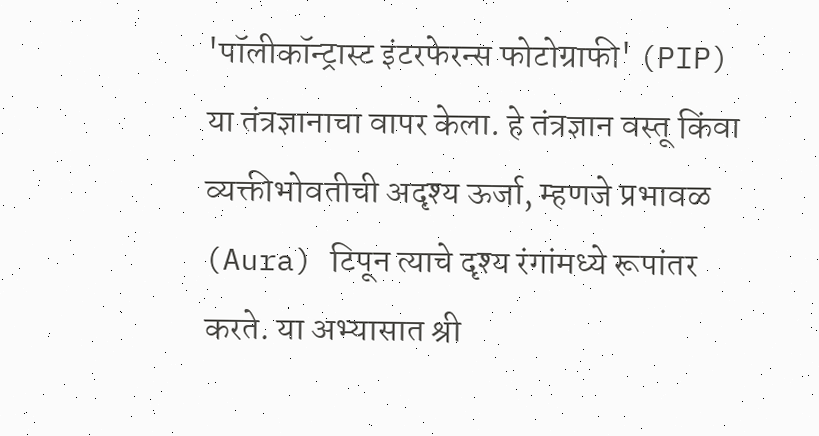'पॉलीकॉन्ट्रास्ट इंटरफेरन्स फोटोग्राफी' (PIP) या तंत्रज्ञानाचा वापर केला. हे तंत्रज्ञान वस्तू किंवा व्यक्तीभोवतीची अदृश्य ऊर्जा, म्हणजे प्रभावळ (Aura) टिपून त्याचे दृश्य रंगांमध्ये रूपांतर करते. या अभ्यासात श्री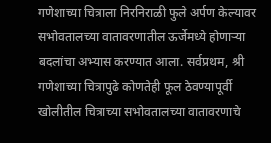गणेशाच्या चित्राला निरनिराळी फुले अर्पण केल्यावर सभोवतालच्या वातावरणातील ऊर्जेमध्ये होणाऱ्या बदलांचा अभ्यास करण्यात आला. सर्वप्रथम, श्री गणेशाच्या चित्रापुढे कोणतेही फूल ठेवण्यापूर्वी खोलीतील चित्राच्या सभोवतालच्या वातावरणाचे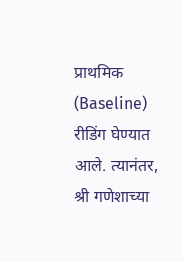प्राथमिक (Baseline) रीडिंग घेण्यात आले. त्यानंतर, श्री गणेशाच्या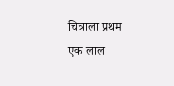चित्राला प्रथम एक लाल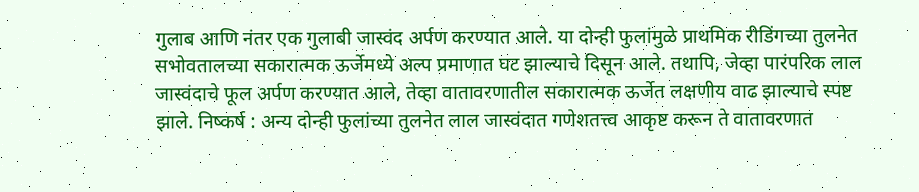गुलाब आणि नंतर एक गुलाबी जास्वंद अर्पण करण्यात आले. या दोन्ही फुलांमुळे प्राथमिक रीडिंगच्या तुलनेत सभोवतालच्या सकारात्मक ऊर्जेमध्ये अल्प प्रमाणात घट झाल्याचे दिसून आले. तथापि, जेव्हा पारंपरिक लाल जास्वंदाचे फूल अर्पण करण्यात आले, तेव्हा वातावरणातील सकारात्मक ऊर्जेत लक्षणीय वाढ झाल्याचे स्पष्ट झाले. निष्कर्ष : अन्य दोन्ही फुलांच्या तुलनेत लाल जास्वंदात गणेशतत्त्व आकृष्ट करून ते वातावरणात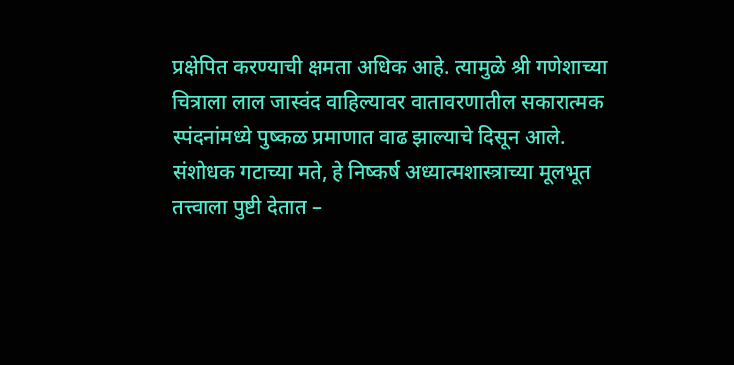प्रक्षेपित करण्याची क्षमता अधिक आहे. त्यामुळे श्री गणेशाच्या चित्राला लाल जास्वंद वाहिल्यावर वातावरणातील सकारात्मक स्पंदनांमध्ये पुष्कळ प्रमाणात वाढ झाल्याचे दिसून आले. संशोधक गटाच्या मते, हे निष्कर्ष अध्यात्मशास्त्राच्या मूलभूत तत्त्वाला पुष्टी देतात –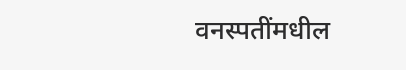वनस्पतींमधील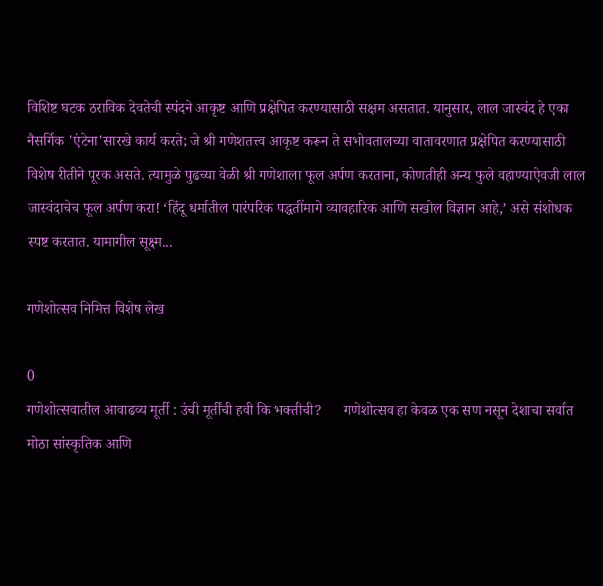विशिष्ट घटक ठराविक देवतेची स्पंदने आकृष्ट आणि प्रक्षेपित करण्यासाठी सक्षम असतात. यानुसार, लाल जास्वंद हे एका नैसर्गि‍क 'एंटेना'सारखे कार्य करते; जे श्री गणेशतत्त्व आकृष्ट करून ते सभोवतालच्या वातावरणात प्रक्षेपित करण्यासाठी विशेष रीतीने पूरक असते. त्यामुळे पुढच्या वेळी श्री गणेशाला फूल अर्पण करताना, कोणतीही अन्य फुले वहाण्याऐवजी लाल जास्वंदाचेच फूल अर्पण करा! ‘हिंदू धर्मातील पारंपरिक पद्धतींमागे व्यावहारिक आणि सखोल विज्ञान आहे,’ असे संशोधक स्पष्ट करतात. यामागील सूक्ष्म...

गणेशोत्सव निमित्त विशेष लेख

0
गणेशोत्सवातील आवाढव्य मूर्ती : उंची मूर्तींची हवी कि भक्तीची?      गणेशोत्सव हा केवळ एक सण नसून देशाचा सर्वात मोठा सांस्कृतिक आणि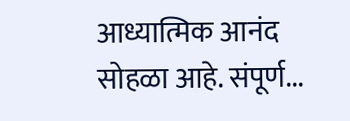आध्यात्मिक आनंद सोहळा आहे. संपूर्ण...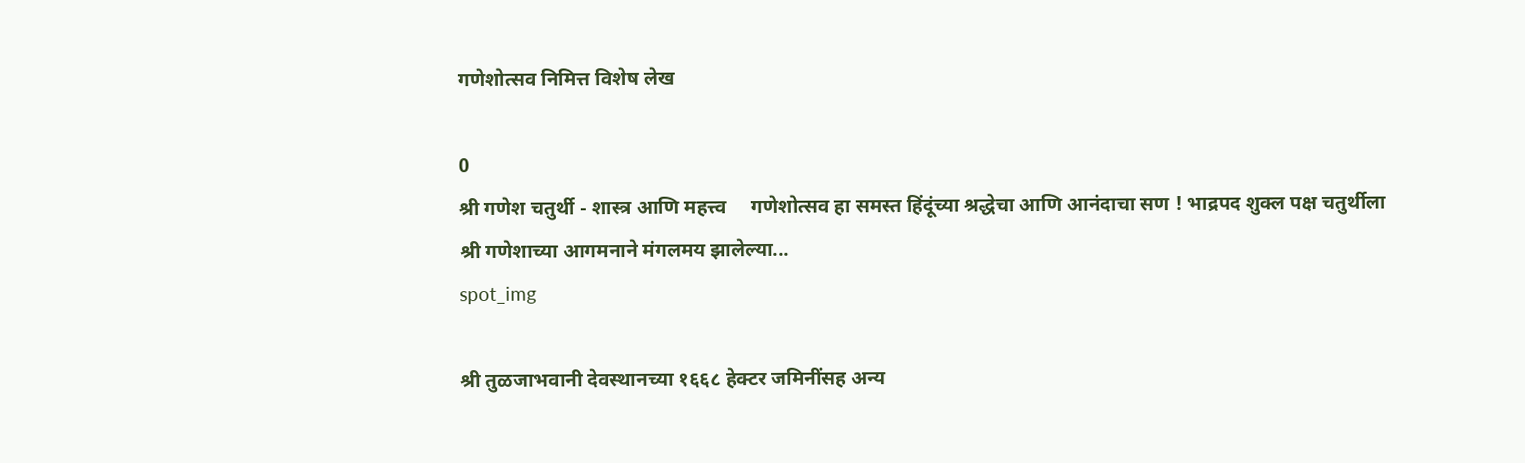गणेशोत्सव निमित्त विशेष लेख

0
श्री गणेश चतुर्थी - शास्त्र आणि महत्त्व     गणेशोत्सव हा समस्त हिंदूंच्या श्रद्धेचा आणि आनंदाचा सण ! भाद्रपद शुक्ल पक्ष चतुर्थीला श्री गणेशाच्या आगमनाने मंगलमय झालेल्या...
spot_img

श्री तुळजाभवानी देवस्थानच्या १६६८ हेक्टर जमिनींसह अन्य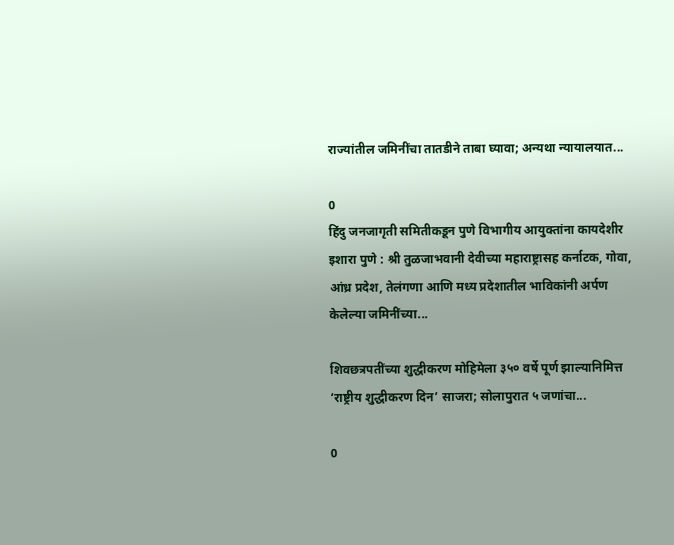राज्यांतील जमिनींचा तातडीने ताबा घ्यावा; अन्यथा न्यायालयात...

0
हिंदु जनजागृती समितीकडून पुणे विभागीय आयुक्तांना कायदेशीर इशारा पुणे : श्री तुळजाभवानी देवीच्या महाराष्ट्रासह कर्नाटक, गोवा, आंध्र प्रदेश, तेलंगणा आणि मध्य प्रदेशातील भाविकांनी अर्पण केलेल्या जमिनींच्या...

शिवछत्रपतींच्या शुद्धीकरण मोहिमेला ३५० वर्षे पूर्ण झाल्यानिमित्त ‘राष्ट्रीय शुद्धीकरण दिन’ साजरा; सोलापुरात ५ जणांचा...

0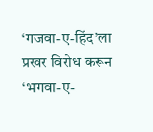‘गजवा-ए-हिंद’ला प्रखर विरोध करून ‘भगवा-ए-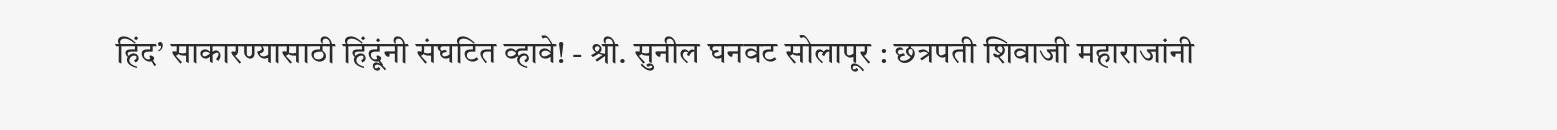हिंद’ साकारण्यासाठी हिंदूंनी संघटित व्हावे! - श्री. सुनील घनवट सोलापूर : छत्रपती शिवाजी महाराजांनी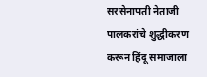सरसेनापती नेताजी पालकरांचे शुद्धीकरण करून हिंदू समाजाला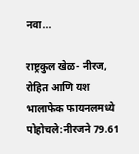नवा...

राष्ट्रकुल खेळ- नीरज, रोहित आणि यश भालाफेक फायनलमध्ये पोहोचले:नीरजने 79.61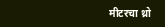मीटरचा थ्रो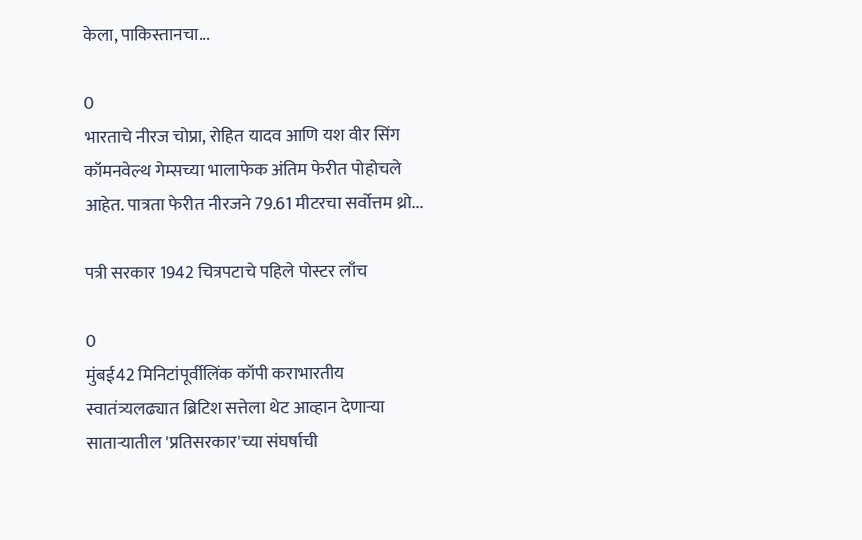केला, पाकिस्तानचा...

0
भारताचे नीरज चोप्रा, रोहित यादव आणि यश वीर सिंग कॉमनवेल्थ गेम्सच्या भालाफेक अंतिम फेरीत पोहोचले आहेत. पात्रता फेरीत नीरजने 79.61 मीटरचा सर्वोत्तम थ्रो...

पत्री सरकार 1942 चित्रपटाचे पहिले पोस्टर लाँच

0
मुंबई42 मिनिटांपूर्वीलिंक कॉपी कराभारतीय स्वातंत्र्यलढ्यात ब्रिटिश सत्तेला थेट आव्हान देणाऱ्या साताऱ्यातील 'प्रतिसरकार'च्या संघर्षाची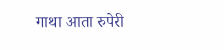गाथा आता रुपेरी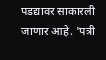पडद्यावर साकारली जाणार आहे. 'पत्री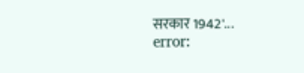सरकार 1942'...
error: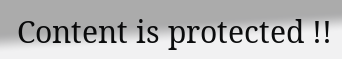Content is protected !!